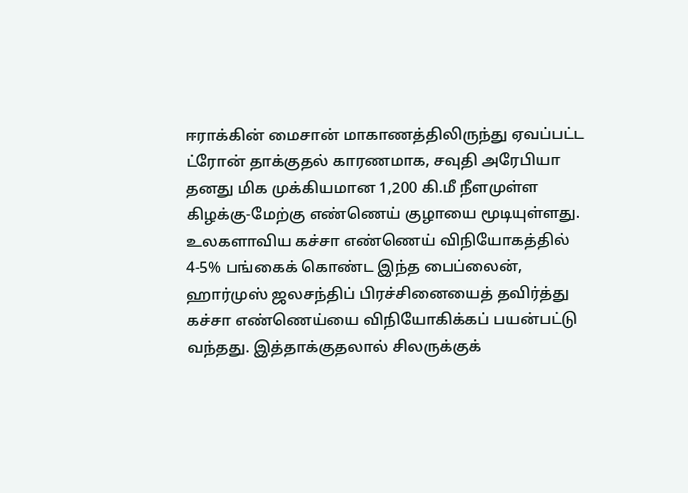ஈராக்கின் மைசான் மாகாணத்திலிருந்து ஏவப்பட்ட ட்ரோன் தாக்குதல் காரணமாக, சவுதி அரேபியா தனது மிக முக்கியமான 1,200 கி.மீ நீளமுள்ள கிழக்கு-மேற்கு எண்ணெய் குழாயை மூடியுள்ளது. உலகளாவிய கச்சா எண்ணெய் விநியோகத்தில் 4-5% பங்கைக் கொண்ட இந்த பைப்லைன், ஹார்முஸ் ஜலசந்திப் பிரச்சினையைத் தவிர்த்து கச்சா எண்ணெய்யை விநியோகிக்கப் பயன்பட்டு வந்தது. இத்தாக்குதலால் சிலருக்குக்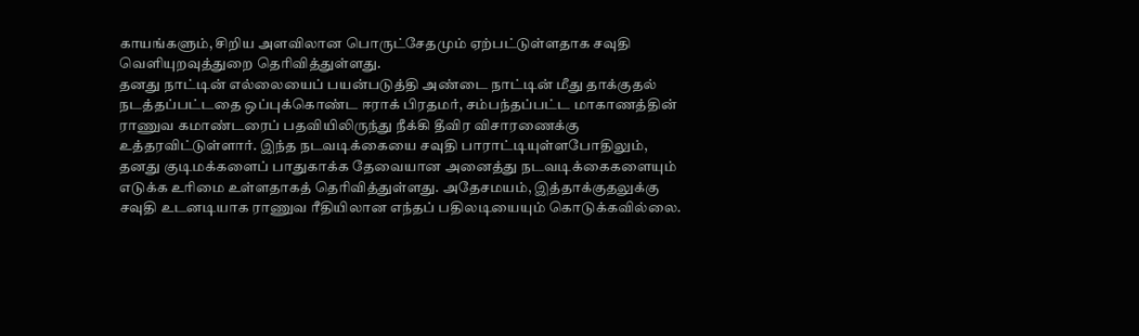காயங்களும், சிறிய அளவிலான பொருட்சேதமும் ஏற்பட்டுள்ளதாக சவுதி வெளியுறவுத்துறை தெரிவித்துள்ளது.
தனது நாட்டின் எல்லையைப் பயன்படுத்தி அண்டை நாட்டின் மீது தாக்குதல் நடத்தப்பட்டதை ஒப்புக்கொண்ட ஈராக் பிரதமர், சம்பந்தப்பட்ட மாகாணத்தின் ராணுவ கமாண்டரைப் பதவியிலிருந்து நீக்கி தீவிர விசாரணைக்கு உத்தரவிட்டுள்ளார். இந்த நடவடிக்கையை சவுதி பாராட்டியுள்ளபோதிலும், தனது குடிமக்களைப் பாதுகாக்க தேவையான அனைத்து நடவடிக்கைகளையும் எடுக்க உரிமை உள்ளதாகத் தெரிவித்துள்ளது. அதேசமயம், இத்தாக்குதலுக்கு சவுதி உடனடியாக ராணுவ ரீதியிலான எந்தப் பதிலடியையும் கொடுக்கவில்லை.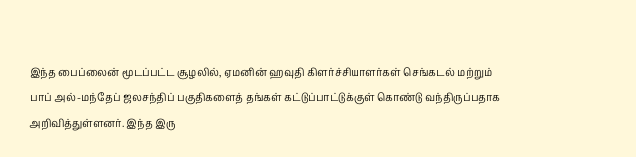இந்த பைப்லைன் மூடப்பட்ட சூழலில், ஏமனின் ஹவுதி கிளர்ச்சியாளர்கள் செங்கடல் மற்றும் பாப் அல்-மந்தேப் ஜலசந்திப் பகுதிகளைத் தங்கள் கட்டுப்பாட்டுக்குள் கொண்டு வந்திருப்பதாக அறிவித்துள்ளனர். இந்த இரு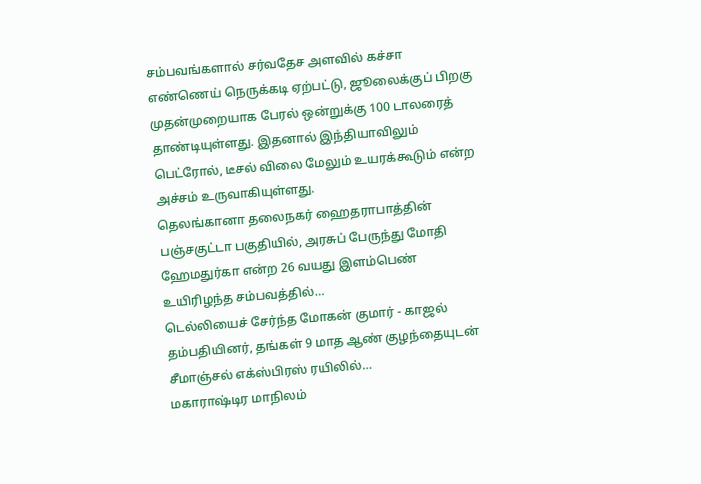சம்பவங்களால் சர்வதேச அளவில் கச்சா எண்ணெய் நெருக்கடி ஏற்பட்டு, ஜூலைக்குப் பிறகு முதன்முறையாக பேரல் ஒன்றுக்கு 100 டாலரைத் தாண்டியுள்ளது. இதனால் இந்தியாவிலும் பெட்ரோல், டீசல் விலை மேலும் உயரக்கூடும் என்ற அச்சம் உருவாகியுள்ளது.
தெலங்கானா தலைநகர் ஹைதராபாத்தின் பஞ்சகுட்டா பகுதியில், அரசுப் பேருந்து மோதி ஹேமதுர்கா என்ற 26 வயது இளம்பெண் உயிரிழந்த சம்பவத்தில்…
டெல்லியைச் சேர்ந்த மோகன் குமார் - காஜல் தம்பதியினர், தங்கள் 9 மாத ஆண் குழந்தையுடன் சீமாஞ்சல் எக்ஸ்பிரஸ் ரயிலில்…
மகாராஷ்டிர மாநிலம்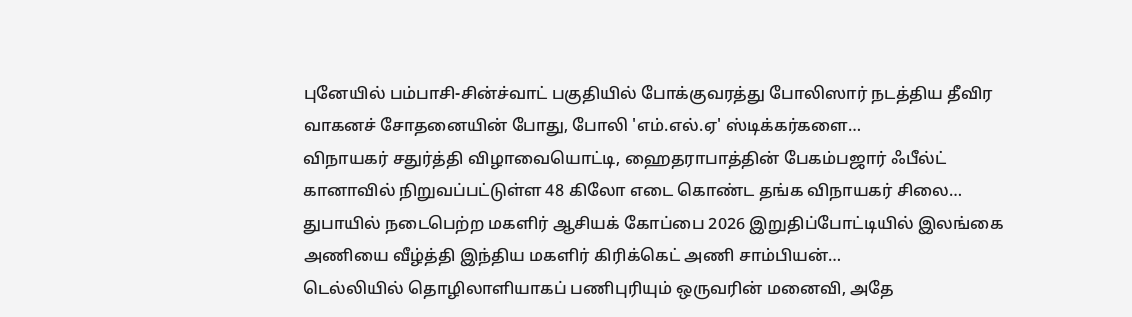புனேயில் பம்பாசி-சின்ச்வாட் பகுதியில் போக்குவரத்து போலிஸார் நடத்திய தீவிர வாகனச் சோதனையின் போது, போலி 'எம்.எல்.ஏ' ஸ்டிக்கர்களை…
விநாயகர் சதுர்த்தி விழாவையொட்டி, ஹைதராபாத்தின் பேகம்பஜார் ஃபீல்ட் கானாவில் நிறுவப்பட்டுள்ள 48 கிலோ எடை கொண்ட தங்க விநாயகர் சிலை…
துபாயில் நடைபெற்ற மகளிர் ஆசியக் கோப்பை 2026 இறுதிப்போட்டியில் இலங்கை அணியை வீழ்த்தி இந்திய மகளிர் கிரிக்கெட் அணி சாம்பியன்…
டெல்லியில் தொழிலாளியாகப் பணிபுரியும் ஒருவரின் மனைவி, அதே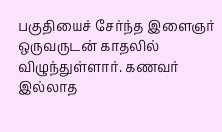பகுதியைச் சேர்ந்த இளைஞர் ஒருவருடன் காதலில் விழுந்துள்ளார். கணவர் இல்லாத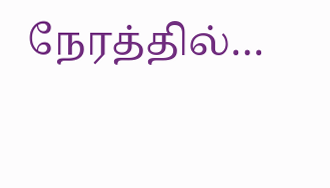நேரத்தில்…